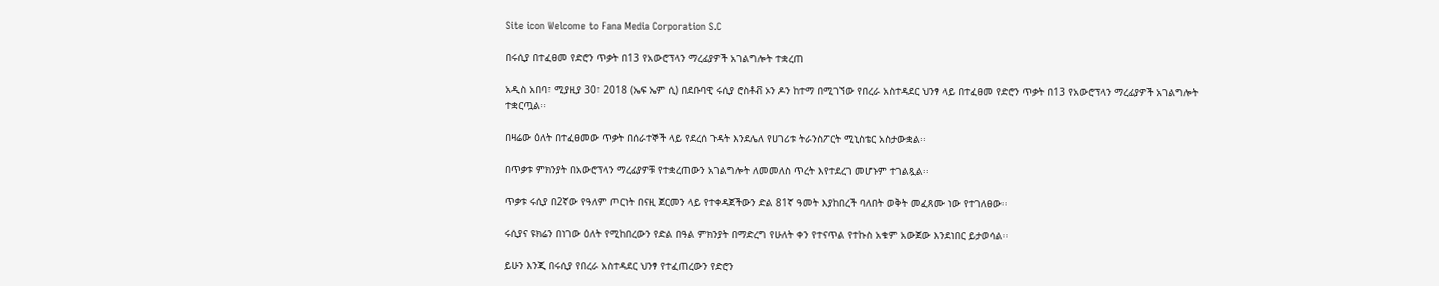Site icon Welcome to Fana Media Corporation S.C

በሩሲያ በተፈፀመ የድሮን ጥቃት በ13 የአውሮፕላን ማረፊያዎች አገልግሎት ተቋረጠ

አዲስ አበባ፣ ሚያዚያ 30፣ 2018 (ኤፍ ኤም ሲ) በደቡባዊ ሩሲያ ሮስቶቭ ኦን ዶን ከተማ በሚገኘው የበረራ አስተዳደር ህንፃ ላይ በተፈፀመ የድሮን ጥቃት በ13 የአውሮፕላን ማረፊያዎች አገልግሎት ተቋርጧል፡፡

በዛሬው ዕለት በተፈፀመው ጥቃት በሰራተኞች ላይ የደረሰ ጉዳት እንደሌለ የሀገሪቱ ትራንስፖርት ሚኒስቴር አስታውቋል፡፡

በጥቃቱ ምክንያት በአውሮፕላን ማረፊያዎቹ የተቋረጠውን አገልግሎት ለመመለስ ጥረት እየተደረገ መሆኑም ተገልጿል፡፡

ጥቃቱ ሩሲያ በ2ኛው የዓለም ጦርነት በናዚ ጀርመን ላይ የተቀዳጀችውን ድል 81ኛ ዓመት እያከበረች ባለበት ወቅት መፈጸሙ ነው የተገለፀው፡፡

ሩሲያና ዩክሬን በነገው ዕለት የሚከበረውን የድል በዓል ምክንያት በማድረግ የሁለት ቀን የተናጥል የተኩስ አቁም አውጀው እንደነበር ይታወሳል፡፡

ይሁን እንጂ በሩሲያ የበረራ አስተዳደር ህንፃ የተፈጠረውን የድሮን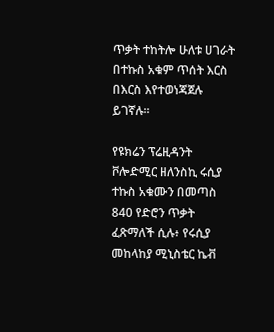ጥቃት ተከትሎ ሁለቱ ሀገራት በተኩስ አቁም ጥሰት እርስ በእርስ እየተወነጃጀሉ ይገኛሉ፡፡

የዩክሬን ፕሬዚዳንት ቮሎድሚር ዘለንስኪ ሩሲያ ተኩስ አቁሙን በመጣስ 840 የድሮን ጥቃት ፈጽማለች ሲሉ፥ የሩሲያ መከላከያ ሚኒስቴር ኬቭ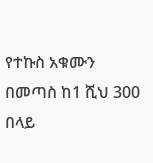የተኩስ አቁሙን በመጣስ ከ1 ሺህ 300 በላይ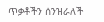ጥቃቶችን ሰንዝራለች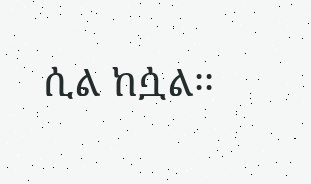ሲል ከሷል፡፡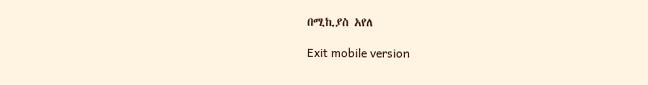በሚኪያስ አየለ

Exit mobile version